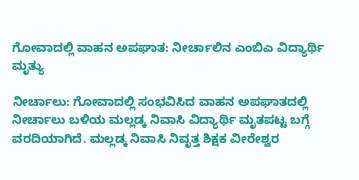ಗೋವಾದಲ್ಲಿ ವಾಹನ ಅಪಘಾತ: ನೀರ್ಚಾಲಿನ ಎಂಬಿಎ ವಿದ್ಯಾರ್ಥಿ ಮೃತ್ಯು

ನೀರ್ಚಾಲು: ಗೋವಾದಲ್ಲಿ ಸಂಭವಿಸಿದ ವಾಹನ ಅಪಘಾತದಲ್ಲಿ ನೀರ್ಚಾಲು ಬಳಿಯ ಮಲ್ಲಡ್ಕ ನಿವಾಸಿ ವಿದ್ಯಾರ್ಥಿ ಮೃತಪಟ್ಟ ಬಗ್ಗೆ ವರದಿಯಾಗಿದೆ. ಮಲ್ಲಡ್ಕ ನಿವಾಸಿ ನಿವೃತ್ತ ಶಿಕ್ಷಕ ವೀರೇಶ್ವರ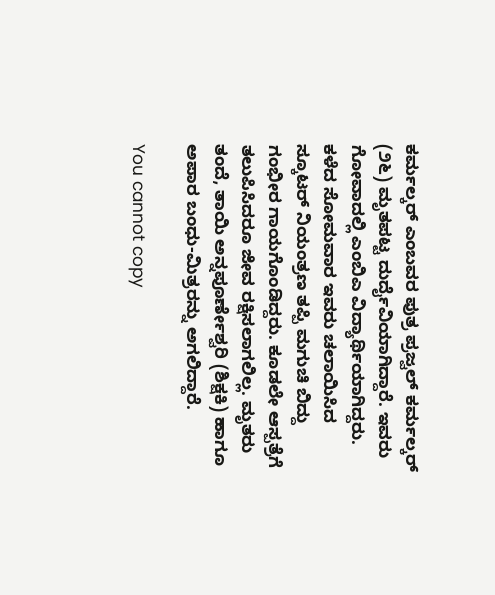ಕರ್ಮಲ್ಕರ್ ಎಂಬವರ ಪುತ್ರ ಪ್ರಜ್ವಲ್ ಕರ್ಮಲ್ಕರ್ (೨೬) ಮೃತಪಟ್ಟ ದುರ್ದೈವಿಯಾಗಿದ್ದಾರೆ. ಇವರು ಗೋವಾದಲ್ಲಿ ಎಂಬಿಎ ವಿದ್ಯಾರ್ಥಿಯಾಗಿದ್ದರು. ಕಳೆದ ಸೋಮವಾರ ಇವರು ಚಲಾಯಿಸಿದ ಸ್ಕೂಟರ್ ನಿಯಂತ್ರಣ ತಪ್ಪಿ ಮಗುಚಿ ಬಿದ್ದು ಗಂಭೀರ ಗಾಯಗೊಂಡಿದ್ದರು. ಕೂಡಲೇ ಆಸ್ಪತ್ರೆಗೆ ತಲುಪಿಸಿದರೂ ಜೀವ ರಕ್ಷಿಸಲಾಗಲಿಲ್ಲ. ಮೃತರು ತಂದೆ, ತಾಯಿ ಅನ್ನಪೂರ್ಣೇಶ್ವರಿ (ಶಿಕ್ಷಕಿ) ಹಾಗೂ ಅಪಾರ ಬಂಧು-ಮಿತ್ರರನ್ನು ಅಗಲಿದ್ದಾರೆ.

You cannot copy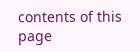contents of this page